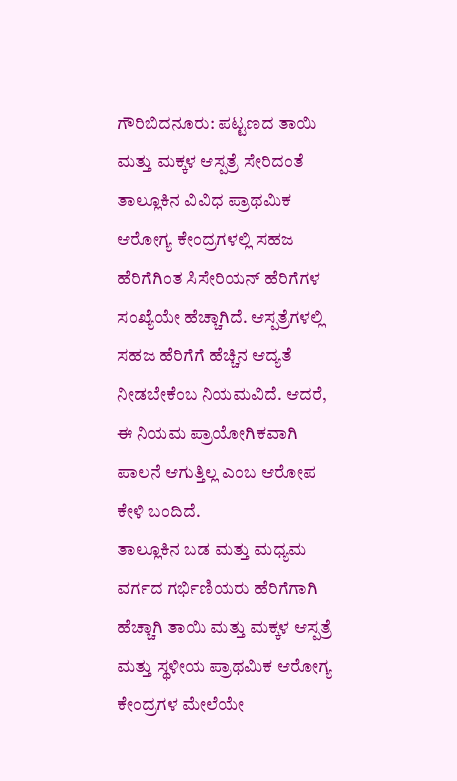ಗೌರಿಬಿದನೂರು: ಪಟ್ಟಣದ ತಾಯಿ ಮತ್ತು ಮಕ್ಕಳ ಆಸ್ಪತ್ರೆ ಸೇರಿದಂತೆ ತಾಲ್ಲೂಕಿನ ವಿವಿಧ ಪ್ರಾಥಮಿಕ ಆರೋಗ್ಯ ಕೇಂದ್ರಗಳಲ್ಲಿ ಸಹಜ ಹೆರಿಗೆಗಿಂತ ಸಿಸೇರಿಯನ್ ಹೆರಿಗೆಗಳ ಸಂಖ್ಯೆಯೇ ಹೆಚ್ಚಾಗಿದೆ. ಆಸ್ಪತ್ರೆಗಳಲ್ಲಿ ಸಹಜ ಹೆರಿಗೆಗೆ ಹೆಚ್ಚಿನ ಆದ್ಯತೆ ನೀಡಬೇಕೆಂಬ ನಿಯಮವಿದೆ. ಆದರೆ, ಈ ನಿಯಮ ಪ್ರಾಯೋಗಿಕವಾಗಿ ಪಾಲನೆ ಆಗುತ್ತಿಲ್ಲ ಎಂಬ ಆರೋಪ ಕೇಳಿ ಬಂದಿದೆ.
ತಾಲ್ಲೂಕಿನ ಬಡ ಮತ್ತು ಮಧ್ಯಮ ವರ್ಗದ ಗರ್ಭಿಣಿಯರು ಹೆರಿಗೆಗಾಗಿ ಹೆಚ್ಚಾಗಿ ತಾಯಿ ಮತ್ತು ಮಕ್ಕಳ ಆಸ್ಪತ್ರೆ ಮತ್ತು ಸ್ಥಳೀಯ ಪ್ರಾಥಮಿಕ ಆರೋಗ್ಯ ಕೇಂದ್ರಗಳ ಮೇಲೆಯೇ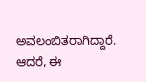ಅವಲಂಬಿತರಾಗಿದ್ದಾರೆ. ಆದರೆ, ಈ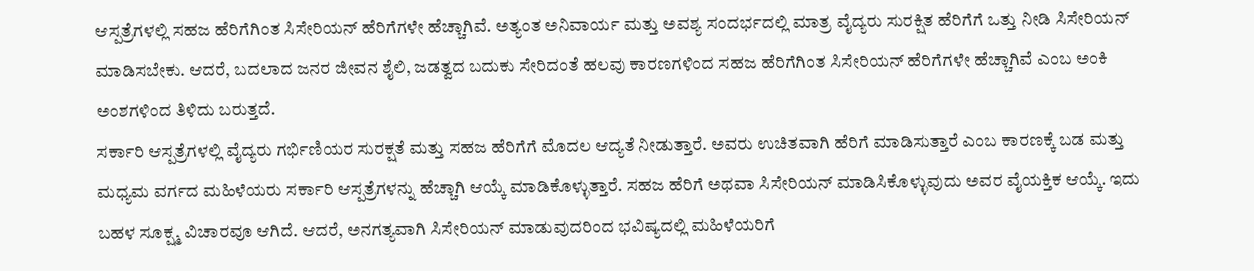ಆಸ್ಪತ್ರೆಗಳಲ್ಲಿ ಸಹಜ ಹೆರಿಗೆಗಿಂತ ಸಿಸೇರಿಯನ್ ಹೆರಿಗೆಗಳೇ ಹೆಚ್ಚಾಗಿವೆ. ಅತ್ಯಂತ ಅನಿವಾರ್ಯ ಮತ್ತು ಅವಶ್ಯ ಸಂದರ್ಭದಲ್ಲಿ ಮಾತ್ರ ವೈದ್ಯರು ಸುರಕ್ಷಿತ ಹೆರಿಗೆಗೆ ಒತ್ತು ನೀಡಿ ಸಿಸೇರಿಯನ್ ಮಾಡಿಸಬೇಕು. ಆದರೆ, ಬದಲಾದ ಜನರ ಜೀವನ ಶೈಲಿ, ಜಡತ್ವದ ಬದುಕು ಸೇರಿದಂತೆ ಹಲವು ಕಾರಣಗಳಿಂದ ಸಹಜ ಹೆರಿಗೆಗಿಂತ ಸಿಸೇರಿಯನ್ ಹೆರಿಗೆಗಳೇ ಹೆಚ್ಚಾಗಿವೆ ಎಂಬ ಅಂಕಿ ಅಂಶಗಳಿಂದ ತಿಳಿದು ಬರುತ್ತದೆ.
ಸರ್ಕಾರಿ ಆಸ್ಪತ್ರೆಗಳಲ್ಲಿ ವೈದ್ಯರು ಗರ್ಭಿಣಿಯರ ಸುರಕ್ಷತೆ ಮತ್ತು ಸಹಜ ಹೆರಿಗೆಗೆ ಮೊದಲ ಆದ್ಯತೆ ನೀಡುತ್ತಾರೆ. ಅವರು ಉಚಿತವಾಗಿ ಹೆರಿಗೆ ಮಾಡಿಸುತ್ತಾರೆ ಎಂಬ ಕಾರಣಕ್ಕೆ ಬಡ ಮತ್ತು ಮಧ್ಯಮ ವರ್ಗದ ಮಹಿಳೆಯರು ಸರ್ಕಾರಿ ಆಸ್ಪತ್ರೆಗಳನ್ನು ಹೆಚ್ಚಾಗಿ ಆಯ್ಕೆ ಮಾಡಿಕೊಳ್ಳುತ್ತಾರೆ. ಸಹಜ ಹೆರಿಗೆ ಅಥವಾ ಸಿಸೇರಿಯನ್ ಮಾಡಿಸಿಕೊಳ್ಳುವುದು ಅವರ ವೈಯಕ್ತಿಕ ಆಯ್ಕೆ. ಇದು ಬಹಳ ಸೂಕ್ಷ್ಮ ವಿಚಾರವೂ ಆಗಿದೆ. ಆದರೆ, ಅನಗತ್ಯವಾಗಿ ಸಿಸೇರಿಯನ್ ಮಾಡುವುದರಿಂದ ಭವಿಷ್ಯದಲ್ಲಿ ಮಹಿಳೆಯರಿಗೆ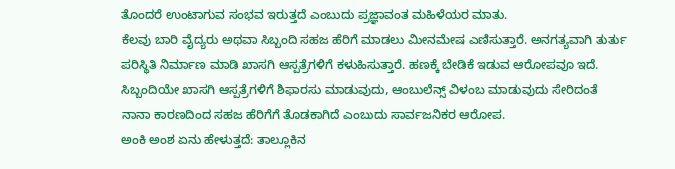ತೊಂದರೆ ಉಂಟಾಗುವ ಸಂಭವ ಇರುತ್ತದೆ ಎಂಬುದು ಪ್ರಜ್ಞಾವಂತ ಮಹಿಳೆಯರ ಮಾತು.
ಕೆಲವು ಬಾರಿ ವೈದ್ಯರು ಅಥವಾ ಸಿಬ್ಬಂದಿ ಸಹಜ ಹೆರಿಗೆ ಮಾಡಲು ಮೀನಮೇಷ ಎಣಿಸುತ್ತಾರೆ. ಅನಗತ್ಯವಾಗಿ ತುರ್ತು ಪರಿಸ್ಥಿತಿ ನಿರ್ಮಾಣ ಮಾಡಿ ಖಾಸಗಿ ಆಸ್ಪತ್ರೆಗಳಿಗೆ ಕಳುಹಿಸುತ್ತಾರೆ. ಹಣಕ್ಕೆ ಬೇಡಿಕೆ ಇಡುವ ಆರೋಪವೂ ಇದೆ. ಸಿಬ್ಬಂದಿಯೇ ಖಾಸಗಿ ಆಸ್ಪತ್ರೆಗಳಿಗೆ ಶಿಫಾರಸು ಮಾಡುವುದು, ಆಂಬುಲೆನ್ಸ್ ವಿಳಂಬ ಮಾಡುವುದು ಸೇರಿದಂತೆ ನಾನಾ ಕಾರಣದಿಂದ ಸಹಜ ಹೆರಿಗೆಗೆ ತೊಡಕಾಗಿದೆ ಎಂಬುದು ಸಾರ್ವಜನಿಕರ ಆರೋಪ.
ಅಂಕಿ ಅಂಶ ಏನು ಹೇಳುತ್ತದೆ: ತಾಲ್ಲೂಕಿನ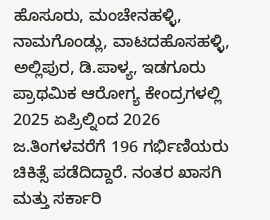ಹೊಸೂರು, ಮಂಚೇನಹಳ್ಳಿ, ನಾಮಗೊಂಡ್ಲು, ವಾಟದಹೊಸಹಳ್ಳಿ, ಅಲ್ಲಿಪುರ, ಡಿ.ಪಾಳ್ಯ, ಇಡಗೂರು ಪ್ರಾಥಮಿಕ ಆರೋಗ್ಯ ಕೇಂದ್ರಗಳಲ್ಲಿ 2025 ಏಪ್ರಿಲ್ನಿಂದ 2026 ಜ.ತಿಂಗಳವರೆಗೆ 196 ಗರ್ಭಿಣಿಯರು ಚಿಕಿತ್ಸೆ ಪಡೆದಿದ್ದಾರೆ. ನಂತರ ಖಾಸಗಿ ಮತ್ತು ಸರ್ಕಾರಿ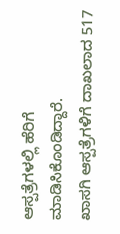ಆಸ್ಪತ್ರೆಗಳಲ್ಲಿ ಹೆರಿಗೆ ಮಾಡಿಸಿಕೊಂಡಿದ್ದಾರೆ.
ಖಾಸಗಿ ಆಸ್ಪತ್ರೆಗಳಿಗೆ ದಾಖಲಾದ 517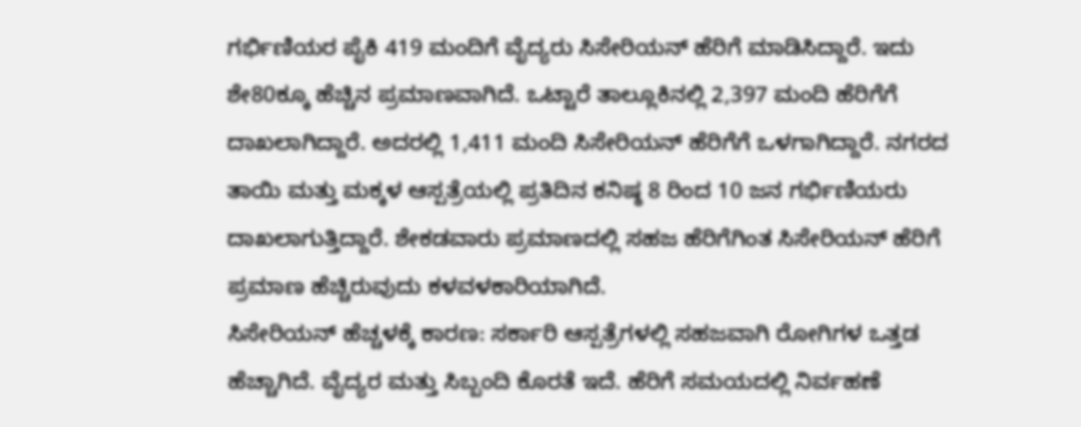ಗರ್ಭಿಣಿಯರ ಪೈಕಿ 419 ಮಂದಿಗೆ ವೈದ್ಯರು ಸಿಸೇರಿಯನ್ ಹೆರಿಗೆ ಮಾಡಿಸಿದ್ದಾರೆ. ಇದು ಶೇ80ಕ್ಕೂ ಹೆಚ್ಚಿನ ಪ್ರಮಾಣವಾಗಿದೆ. ಒಟ್ಟಾರೆ ತಾಲ್ಲೂಕಿನಲ್ಲಿ 2,397 ಮಂದಿ ಹೆರಿಗೆಗೆ ದಾಖಲಾಗಿದ್ದಾರೆ. ಅದರಲ್ಲಿ 1,411 ಮಂದಿ ಸಿಸೇರಿಯನ್ ಹೆರಿಗೆಗೆ ಒಳಗಾಗಿದ್ದಾರೆ. ನಗರದ ತಾಯಿ ಮತ್ತು ಮಕ್ಕಳ ಆಸ್ಪತ್ರೆಯಲ್ಲಿ ಪ್ರತಿದಿನ ಕನಿಷ್ಠ 8 ರಿಂದ 10 ಜನ ಗರ್ಭಿಣಿಯರು ದಾಖಲಾಗುತ್ತಿದ್ದಾರೆ. ಶೇಕಡವಾರು ಪ್ರಮಾಣದಲ್ಲಿ ಸಹಜ ಹೆರಿಗೆಗಿಂತ ಸಿಸೇರಿಯನ್ ಹೆರಿಗೆ ಪ್ರಮಾಣ ಹೆಚ್ಚಿರುವುದು ಕಳವಳಕಾರಿಯಾಗಿದೆ.
ಸಿಸೇರಿಯನ್ ಹೆಚ್ಚಳಕ್ಕೆ ಕಾರಣ: ಸರ್ಕಾರಿ ಆಸ್ಪತ್ರೆಗಳಲ್ಲಿ ಸಹಜವಾಗಿ ರೋಗಿಗಳ ಒತ್ತಡ ಹೆಚ್ಚಾಗಿದೆ. ವೈದ್ಯರ ಮತ್ತು ಸಿಬ್ಬಂದಿ ಕೊರತೆ ಇದೆ. ಹೆರಿಗೆ ಸಮಯದಲ್ಲಿ ನಿರ್ವಹಣೆ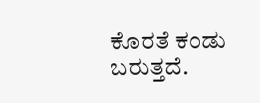ಕೊರತೆ ಕಂಡು ಬರುತ್ತದೆ.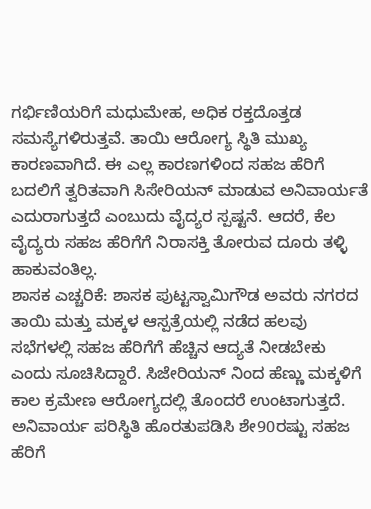ಗರ್ಭಿಣಿಯರಿಗೆ ಮಧುಮೇಹ, ಅಧಿಕ ರಕ್ತದೊತ್ತಡ ಸಮಸ್ಯೆಗಳಿರುತ್ತವೆ. ತಾಯಿ ಆರೋಗ್ಯ ಸ್ಥಿತಿ ಮುಖ್ಯ ಕಾರಣವಾಗಿದೆ. ಈ ಎಲ್ಲ ಕಾರಣಗಳಿಂದ ಸಹಜ ಹೆರಿಗೆ ಬದಲಿಗೆ ತ್ವರಿತವಾಗಿ ಸಿಸೇರಿಯನ್ ಮಾಡುವ ಅನಿವಾರ್ಯತೆ ಎದುರಾಗುತ್ತದೆ ಎಂಬುದು ವೈದ್ಯರ ಸ್ಪಷ್ಟನೆ. ಆದರೆ, ಕೆಲ ವೈದ್ಯರು ಸಹಜ ಹೆರಿಗೆಗೆ ನಿರಾಸಕ್ತಿ ತೋರುವ ದೂರು ತಳ್ಳಿ ಹಾಕುವಂತಿಲ್ಲ.
ಶಾಸಕ ಎಚ್ಚರಿಕೆ: ಶಾಸಕ ಪುಟ್ಟಸ್ವಾಮಿಗೌಡ ಅವರು ನಗರದ ತಾಯಿ ಮತ್ತು ಮಕ್ಕಳ ಆಸ್ಪತ್ರೆಯಲ್ಲಿ ನಡೆದ ಹಲವು ಸಭೆಗಳಲ್ಲಿ ಸಹಜ ಹೆರಿಗೆಗೆ ಹೆಚ್ಚಿನ ಆದ್ಯತೆ ನೀಡಬೇಕು ಎಂದು ಸೂಚಿಸಿದ್ದಾರೆ. ಸಿಜೇರಿಯನ್ ನಿಂದ ಹೆಣ್ಣು ಮಕ್ಕಳಿಗೆ ಕಾಲ ಕ್ರಮೇಣ ಆರೋಗ್ಯದಲ್ಲಿ ತೊಂದರೆ ಉಂಟಾಗುತ್ತದೆ. ಅನಿವಾರ್ಯ ಪರಿಸ್ಥಿತಿ ಹೊರತುಪಡಿಸಿ ಶೇ90ರಷ್ಟು ಸಹಜ ಹೆರಿಗೆ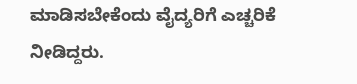ಮಾಡಿಸಬೇಕೆಂದು ವೈದ್ಯರಿಗೆ ಎಚ್ಚರಿಕೆ ನೀಡಿದ್ದರು.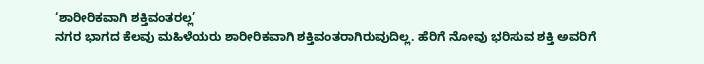‘ಶಾರೀರಿಕವಾಗಿ ಶಕ್ತಿವಂತರಲ್ಲ’
ನಗರ ಭಾಗದ ಕೆಲವು ಮಹಿಳೆಯರು ಶಾರೀರಿಕವಾಗಿ ಶಕ್ತಿವಂತರಾಗಿರುವುದಿಲ್ಲ. ಹೆರಿಗೆ ನೋವು ಭರಿಸುವ ಶಕ್ತಿ ಅವರಿಗೆ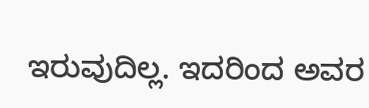ಇರುವುದಿಲ್ಲ. ಇದರಿಂದ ಅವರ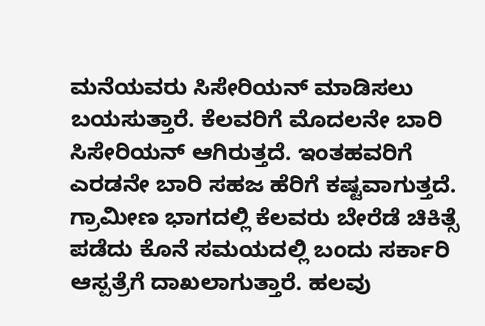ಮನೆಯವರು ಸಿಸೇರಿಯನ್ ಮಾಡಿಸಲು ಬಯಸುತ್ತಾರೆ. ಕೆಲವರಿಗೆ ಮೊದಲನೇ ಬಾರಿ ಸಿಸೇರಿಯನ್ ಆಗಿರುತ್ತದೆ. ಇಂತಹವರಿಗೆ ಎರಡನೇ ಬಾರಿ ಸಹಜ ಹೆರಿಗೆ ಕಷ್ಟವಾಗುತ್ತದೆ. ಗ್ರಾಮೀಣ ಭಾಗದಲ್ಲಿ ಕೆಲವರು ಬೇರೆಡೆ ಚಿಕಿತ್ಸೆ ಪಡೆದು ಕೊನೆ ಸಮಯದಲ್ಲಿ ಬಂದು ಸರ್ಕಾರಿ ಆಸ್ಪತ್ರೆಗೆ ದಾಖಲಾಗುತ್ತಾರೆ. ಹಲವು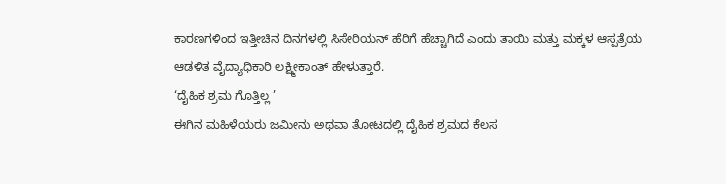ಕಾರಣಗಳಿಂದ ಇತ್ತೀಚಿನ ದಿನಗಳಲ್ಲಿ ಸಿಸೇರಿಯನ್ ಹೆರಿಗೆ ಹೆಚ್ಚಾಗಿದೆ ಎಂದು ತಾಯಿ ಮತ್ತು ಮಕ್ಕಳ ಆಸ್ಪತ್ರೆಯ ಆಡಳಿತ ವೈದ್ಯಾಧಿಕಾರಿ ಲಕ್ಷ್ಮೀಕಾಂತ್ ಹೇಳುತ್ತಾರೆ.
‘ದೈಹಿಕ ಶ್ರಮ ಗೊತ್ತಿಲ್ಲ ’
ಈಗಿನ ಮಹಿಳೆಯರು ಜಮೀನು ಅಥವಾ ತೋಟದಲ್ಲಿ ದೈಹಿಕ ಶ್ರಮದ ಕೆಲಸ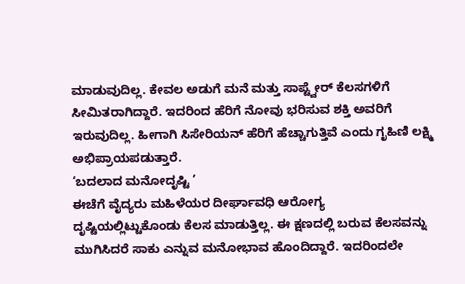ಮಾಡುವುದಿಲ್ಲ. ಕೇವಲ ಅಡುಗೆ ಮನೆ ಮತ್ತು ಸಾಪ್ಟ್ವೇರ್ ಕೆಲಸಗಳಿಗೆ ಸೀಮಿತರಾಗಿದ್ದಾರೆ. ಇದರಿಂದ ಹೆರಿಗೆ ನೋವು ಭರಿಸುವ ಶಕ್ತಿ ಅವರಿಗೆ ಇರುವುದಿಲ್ಲ. ಹೀಗಾಗಿ ಸಿಸೇರಿಯನ್ ಹೆರಿಗೆ ಹೆಚ್ಚಾಗುತ್ತಿವೆ ಎಂದು ಗೃಹಿಣಿ ಲಕ್ಷ್ಮಿ ಅಭಿಪ್ರಾಯಪಡುತ್ತಾರೆ.
‘ಬದಲಾದ ಮನೋದೃಷ್ಟಿ ’
ಈಚೆಗೆ ವೈದ್ಯರು ಮಹಿಳೆಯರ ದೀರ್ಘಾವಧಿ ಆರೋಗ್ಯ ದೃಷ್ಟಿಯಲ್ಲಿಟ್ಟುಕೊಂಡು ಕೆಲಸ ಮಾಡುತ್ತಿಲ್ಲ. ಈ ಕ್ಷಣದಲ್ಲಿ ಬರುವ ಕೆಲಸವನ್ನು ಮುಗಿಸಿದರೆ ಸಾಕು ಎನ್ನುವ ಮನೋಭಾವ ಹೊಂದಿದ್ದಾರೆ. ಇದರಿಂದಲೇ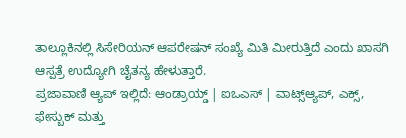ತಾಲ್ಲೂಕಿನಲ್ಲಿ ಸಿಸೇರಿಯನ್ ಆಪರೇಷನ್ ಸಂಖ್ಯೆ ಮಿತಿ ಮೀರುತ್ತಿದೆ ಎಂದು ಖಾಸಗಿ ಆಸ್ಪತ್ರೆ ಉದ್ಯೋಗಿ ಚೈತನ್ಯ ಹೇಳುತ್ತಾರೆ.
ಪ್ರಜಾವಾಣಿ ಆ್ಯಪ್ ಇಲ್ಲಿದೆ: ಆಂಡ್ರಾಯ್ಡ್ | ಐಒಎಸ್ | ವಾಟ್ಸ್ಆ್ಯಪ್, ಎಕ್ಸ್, ಫೇಸ್ಬುಕ್ ಮತ್ತು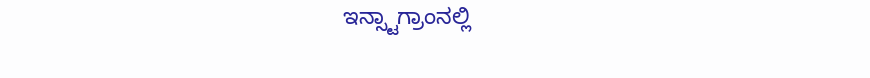ಇನ್ಸ್ಟಾಗ್ರಾಂನಲ್ಲಿ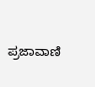ಪ್ರಜಾವಾಣಿ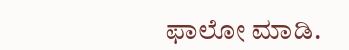ಫಾಲೋ ಮಾಡಿ.